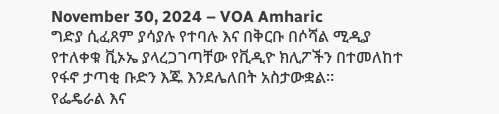November 30, 2024 – VOA Amharic
ግድያ ሲፈጸም ያሳያሉ የተባሉ እና በቅርቡ በሶሻል ሚዲያ የተለቀቁ ቪኦኤ ያላረጋገጣቸው የቪዲዮ ክሊፖችን በተመለከተ የፋኖ ታጣቂ ቡድን እጁ እንደሌለበት አስታውቋል።
የፌዴራል እና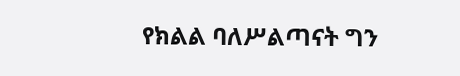የክልል ባለሥልጣናት ግን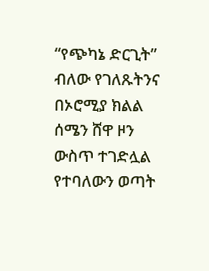“የጭካኔ ድርጊት” ብለው የገለጹትንና በኦሮሚያ ክልል ሰሜን ሸዋ ዞን ውስጥ ተገድሏል የተባለውን ወጣት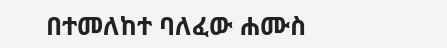በተመለከተ ባለፈው ሐሙስ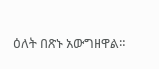ዕለት በጽኑ አውግዘዋል።